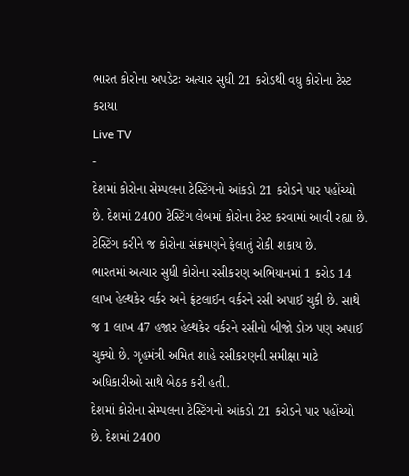ભારત કોરોના અપડેટઃ અત્યાર સુધી 21 કરોડથી વધુ કોરોના ટેસ્ટ કરાયા
Live TV
-
દેશમાં કોરોના સેમ્પલના ટેસ્ટિંગનો આંકડો 21 કરોડને પાર પહોંચ્યો છે. દેશમાં 2400 ટેસ્ટિંગ લેબમાં કોરોના ટેસ્ટ કરવામાં આવી રહ્યા છે. ટેસ્ટિંગ કરીને જ કોરોના સંક્રમણને ફેલાતું રોકી શકાય છે.
ભારતમાં અત્યાર સુધી કોરોના રસીકરણ અભિયાનમાં 1 કરોડ 14 લાખ હેલ્થકેર વર્કર અને ફ્રંટલાઈન વર્કરને રસી અપાઈ ચુકી છે. સાથે જ 1 લાખ 47 હજાર હેલ્થકેર વર્કરને રસીનો બીજો ડોઝ પણ અપાઈ ચુક્યો છે. ગૃહમંત્રી અમિત શાહે રસીકરણની સમીક્ષા માટે અધિકારીઓ સાથે બેઠક કરી હતી.
દેશમાં કોરોના સેમ્પલના ટેસ્ટિંગનો આંકડો 21 કરોડને પાર પહોંચ્યો છે. દેશમાં 2400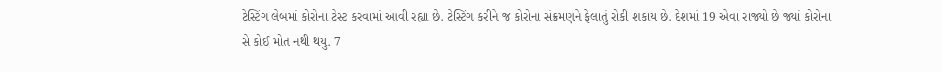ટેસ્ટિંગ લેબમાં કોરોના ટેસ્ટ કરવામાં આવી રહ્યા છે. ટેસ્ટિંગ કરીને જ કોરોના સંક્રમણને ફેલાતું રોકી શકાય છે. દેશમાં 19 એવા રાજ્યો છે જ્યાં કોરોના સે કોઈ મોત નથી થયુ. 7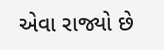એવા રાજ્યો છે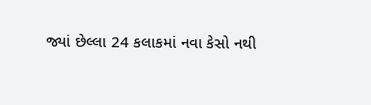જ્યાં છેલ્લા 24 કલાકમાં નવા કેસો નથી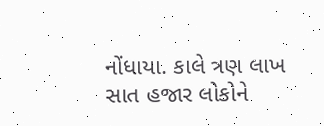નોંધાયા. કાલે ત્રણ લાખ સાત હજાર લોકોને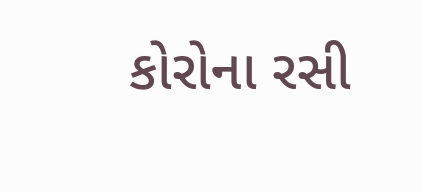કોરોના રસી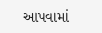આપવામાં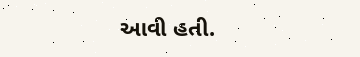આવી હતી.